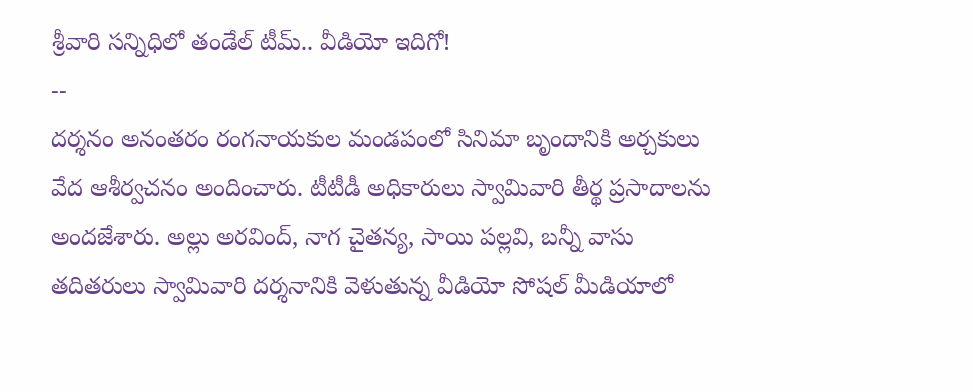శ్రీవారి సన్నిధిలో తండేల్ టీమ్.. వీడియో ఇదిగో!
--
దర్శనం అనంతరం రంగనాయకుల మండపంలో సినిమా బృందానికి అర్చకులు వేద ఆశీర్వచనం అందించారు. టీటీడీ అధికారులు స్వామివారి తీర్థ ప్రసాదాలను అందజేశారు. అల్లు అరవింద్, నాగ చైతన్య, సాయి పల్లవి, బన్నీ వాసు తదితరులు స్వామివారి దర్శనానికి వెళుతున్న వీడియో సోషల్ మీడియాలో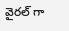వైరల్ గా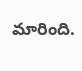మారింది.